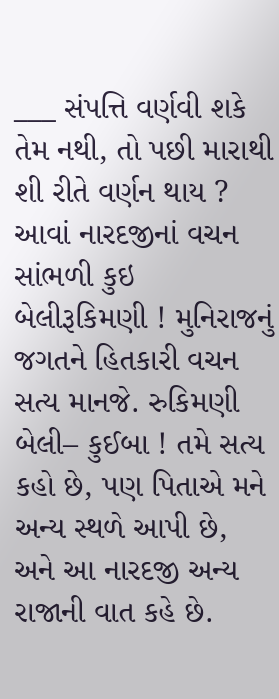___ સંપત્તિ વર્ણવી શકે તેમ નથી, તો પછી મારાથી શી રીતે વર્ણન થાય ? આવાં નારદજીનાં વચન સાંભળી કુઇ બેલીરૂકિમણી ! મુનિરાજનું જગતને હિતકારી વચન સત્ય માનજે. રુકિમણી બેલી– કુઈબા ! તમે સત્ય કહો છે, પણ પિતાએ મને અન્ય સ્થળે આપી છે, અને આ નારદજી અન્ય રાજાની વાત કહે છે.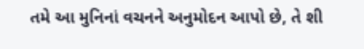તમે આ મુનિનાં વચનને અનુમોદન આપો છે, તે શી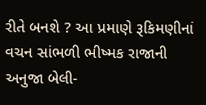રીતે બનશે ? આ પ્રમાણે રૂકિમણીનાં વચન સાંભળી ભીષ્મક રાજાની અનુજા બેલી-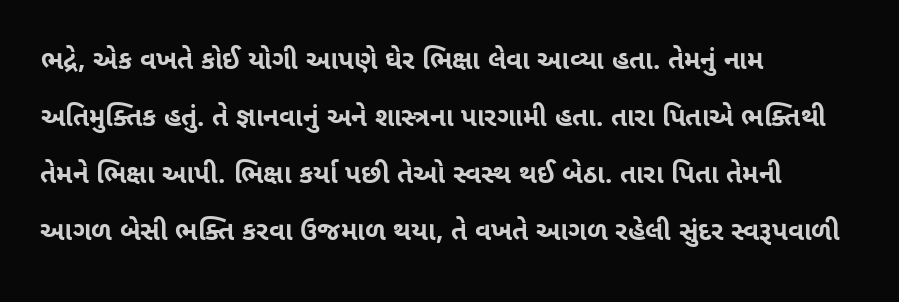ભદ્રે, એક વખતે કોઈ યોગી આપણે ઘેર ભિક્ષા લેવા આવ્યા હતા. તેમનું નામ અતિમુક્તિક હતું. તે જ્ઞાનવાનું અને શાસ્ત્રના પારગામી હતા. તારા પિતાએ ભક્તિથી તેમને ભિક્ષા આપી. ભિક્ષા કર્યા પછી તેઓ સ્વસ્થ થઈ બેઠા. તારા પિતા તેમની આગળ બેસી ભક્તિ કરવા ઉજમાળ થયા, તે વખતે આગળ રહેલી સુંદર સ્વરૂપવાળી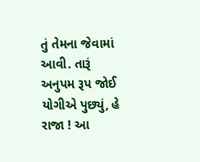તું તેમના જેવામાં આવી. તારૂં અનુપમ રૂપ જોઈ યોગીએ પુછ્યું, હે રાજા ! આ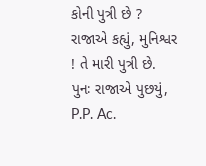કોની પુત્રી છે ? રાજાએ કહ્યું, મુનિશ્વર ! તે મારી પુત્રી છે. પુનઃ રાજાએ પુછયું, P.P. Ac.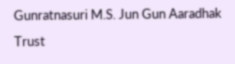Gunratnasuri M.S. Jun Gun Aaradhak Trust